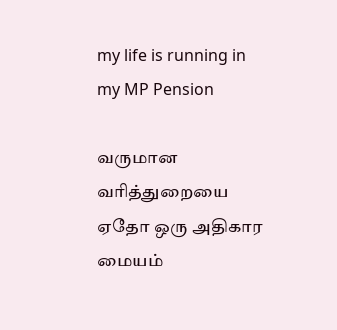my life is running in my MP Pension

வருமான வரித்துறையை ஏதோ ஒரு அதிகார மையம்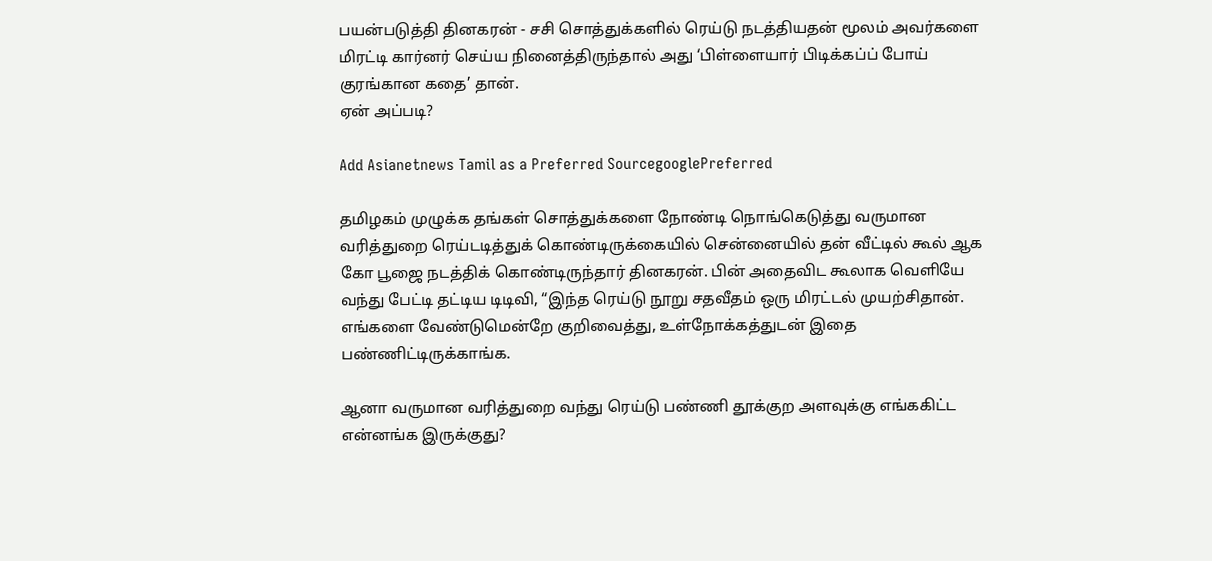பயன்படுத்தி தினகரன் - சசி சொத்துக்களில் ரெய்டு நடத்தியதன் மூலம் அவர்களை மிரட்டி கார்னர் செய்ய நினைத்திருந்தால் அது ‘பிள்ளையார் பிடிக்கப்ப் போய் குரங்கான கதை’ தான்.
ஏன் அப்படி?

Add Asianetnews Tamil as a Preferred SourcegooglePreferred

தமிழகம் முழுக்க தங்கள் சொத்துக்களை நோண்டி நொங்கெடுத்து வருமான வரித்துறை ரெய்டடித்துக் கொண்டிருக்கையில் சென்னையில் தன் வீட்டில் கூல் ஆக கோ பூஜை நடத்திக் கொண்டிருந்தார் தினகரன். பின் அதைவிட கூலாக வெளியே வந்து பேட்டி தட்டிய டிடிவி, “இந்த ரெய்டு நூறு சதவீதம் ஒரு மிரட்டல் முயற்சிதான். எங்களை வேண்டுமென்றே குறிவைத்து, உள்நோக்கத்துடன் இதை பண்ணிட்டிருக்காங்க.

ஆனா வருமான வரித்துறை வந்து ரெய்டு பண்ணி தூக்குற அளவுக்கு எங்ககிட்ட என்னங்க இருக்குது?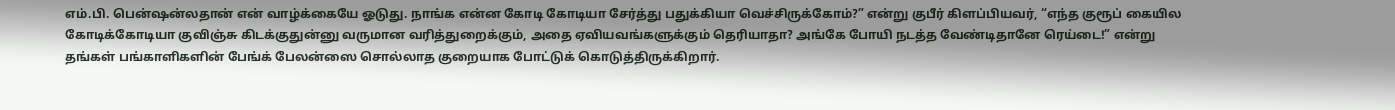எம்.பி. பென்ஷன்லதான் என் வாழ்க்கையே ஓடுது. நாங்க என்ன கோடி கோடியா சேர்த்து பதுக்கியா வெச்சிருக்கோம்?” என்று குபீர் கிளப்பியவர், “எந்த குரூப் கையில கோடிக்கோடியா குவிஞ்சு கிடக்குதுன்னு வருமான வரித்துறைக்கும், அதை ஏவியவங்களுக்கும் தெரியாதா? அங்கே போயி நடத்த வேண்டிதானே ரெய்டை!” என்று தங்கள் பங்காளிகளின் பேங்க் பேலன்ஸை சொல்லாத குறையாக போட்டுக் கொடுத்திருக்கிறார்.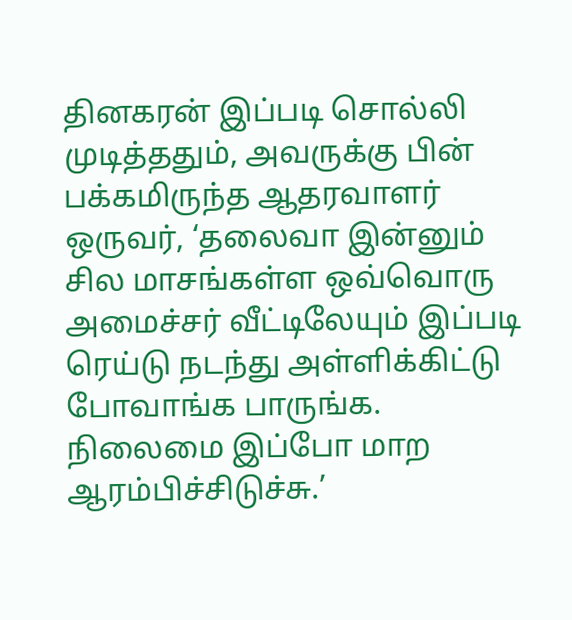தினகரன் இப்படி சொல்லி முடித்ததும், அவருக்கு பின் பக்கமிருந்த ஆதரவாளர் ஒருவர், ‘தலைவா இன்னும் சில மாசங்கள்ள ஒவ்வொரு அமைச்சர் வீட்டிலேயும் இப்படி ரெய்டு நடந்து அள்ளிக்கிட்டு போவாங்க பாருங்க. நிலைமை இப்போ மாற ஆரம்பிச்சிடுச்சு.’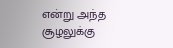என்று அந்த சூழலுக்கு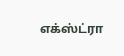எக்ஸ்ட்ரா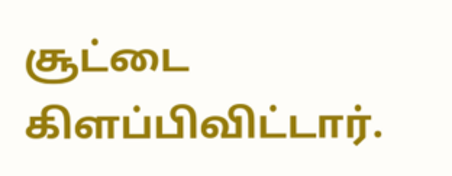சூட்டை கிளப்பிவிட்டார்.